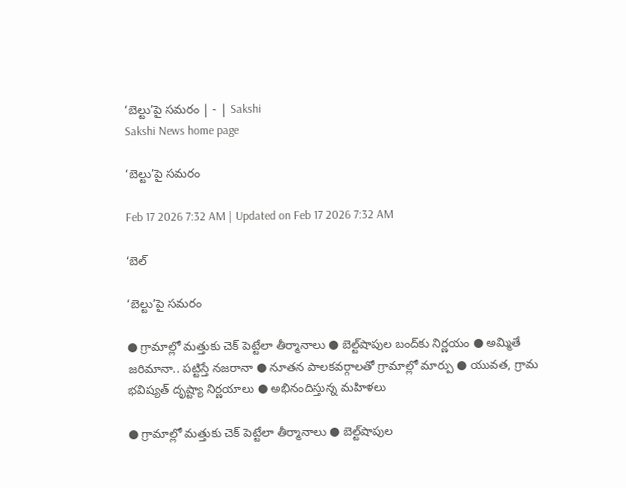‘బెల్టు’పై సమరం | - | Sakshi
Sakshi News home page

‘బెల్టు’పై సమరం

Feb 17 2026 7:32 AM | Updated on Feb 17 2026 7:32 AM

‘బెల్

‘బెల్టు’పై సమరం

● గ్రామాల్లో మత్తుకు చెక్‌ పెట్టేలా తీర్మానాలు ● బెల్ట్‌షాపుల బంద్‌కు నిర్ణయం ● అమ్మితే జరిమానా.. పట్టిస్తే నజరానా ● నూతన పాలకవర్గాలతో గ్రామాల్లో మార్పు ● యువత, గ్రామ భవిష్యత్‌ దృష్ట్యా నిర్ణయాలు ● అభినందిస్తున్న మహిళలు

● గ్రామాల్లో మత్తుకు చెక్‌ పెట్టేలా తీర్మానాలు ● బెల్ట్‌షాపుల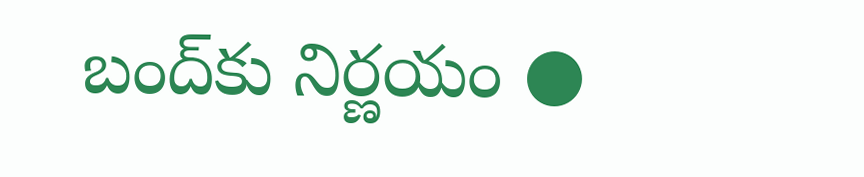బంద్‌కు నిర్ణయం ●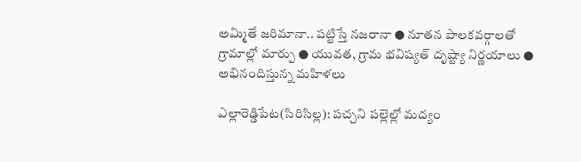అమ్మితే జరిమానా.. పట్టిస్తే నజరానా ● నూతన పాలకవర్గాలతో గ్రామాల్లో మార్పు ● యువత, గ్రామ భవిష్యత్‌ దృష్ట్యా నిర్ణయాలు ● అభినందిస్తున్న మహిళలు

ఎల్లారెడ్డిపేట(సిరిసిల్ల): పచ్చని పల్లెల్లో మద్యం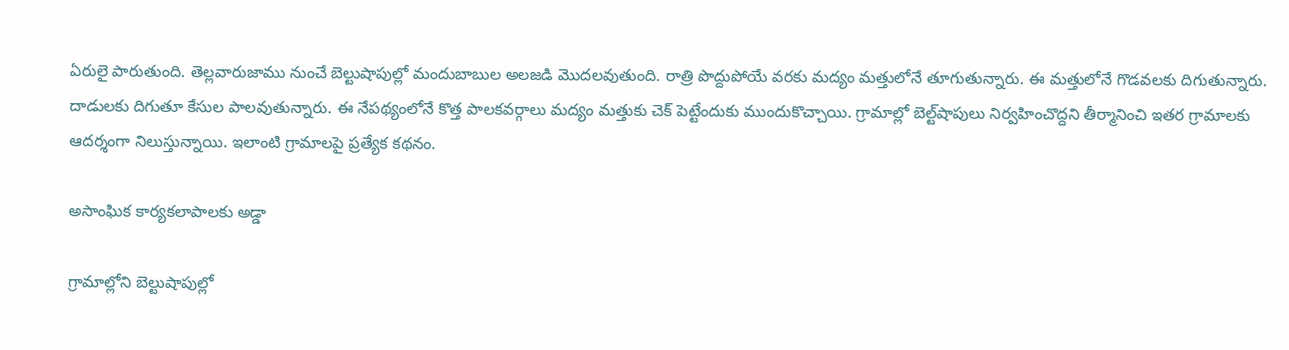ఏరులై పారుతుంది. తెల్లవారుజాము నుంచే బెల్టుషాపుల్లో మందుబాబుల అలజడి మొదలవుతుంది. రాత్రి పొద్దుపోయే వరకు మద్యం మత్తులోనే తూగుతున్నారు. ఈ మత్తులోనే గొడవలకు దిగుతున్నారు. దాడులకు దిగుతూ కేసుల పాలవుతున్నారు. ఈ నేపథ్యంలోనే కొత్త పాలకవర్గాలు మద్యం మత్తుకు చెక్‌ పెట్టేందుకు ముందుకొచ్చాయి. గ్రామాల్లో బెల్ట్‌షాపులు నిర్వహించొద్దని తీర్మానించి ఇతర గ్రామాలకు ఆదర్శంగా నిలుస్తున్నాయి. ఇలాంటి గ్రామాలపై ప్రత్యేక కథనం.

అసాంఘిక కార్యకలాపాలకు అడ్డా

గ్రామాల్లోని బెల్టుషాపుల్లో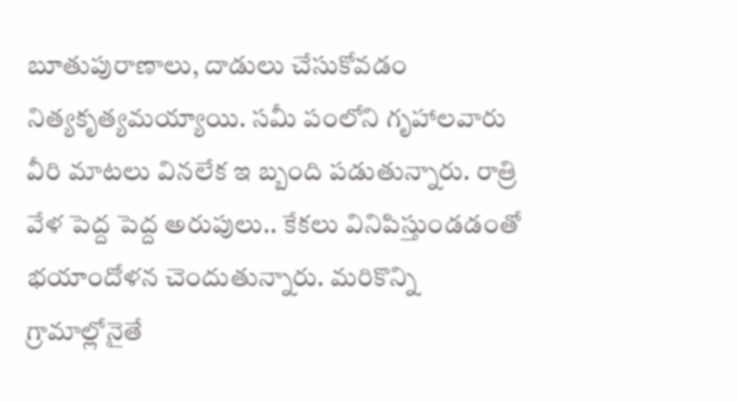బూతుపురాణాలు, దాడులు చేసుకోవడం నిత్యకృత్యమయ్యాయి. సమీ పంలోని గృహాలవారు వీరి మాటలు వినలేక ఇ బ్బంది పడుతున్నారు. రాత్రి వేళ పెద్ద పెద్ద అరుపులు.. కేకలు వినిపిస్తుండడంతో భయాందోళన చెందుతున్నారు. మరికొన్ని గ్రామాల్లోనైతే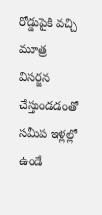రోడ్డుపైకి వచ్చి మూత్ర విసర్జన చేస్తుండడంతో సమీప ఇళ్లల్లో ఉండే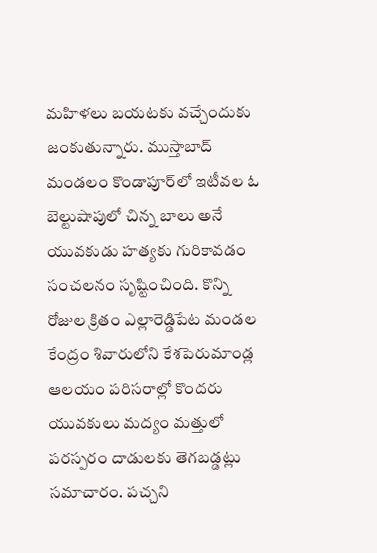మహిళలు బయటకు వచ్చేందుకు జంకుతున్నారు. ముస్తాబాద్‌ మండలం కొండాపూర్‌లో ఇటీవల ఓ బెల్టుషాపులో చిన్న బాలు అనే యువకుడు హత్యకు గురికావడం సంచలనం సృష్టించింది. కొన్ని రోజుల క్రితం ఎల్లారెడ్డిపేట మండల కేంద్రం శివారులోని కేశపెరుమాండ్ల ఆలయం పరిసరాల్లో కొందరు యువకులు మద్యం మత్తులో పరస్పరం దాడులకు తెగబడ్డట్లు సమాచారం. పచ్చని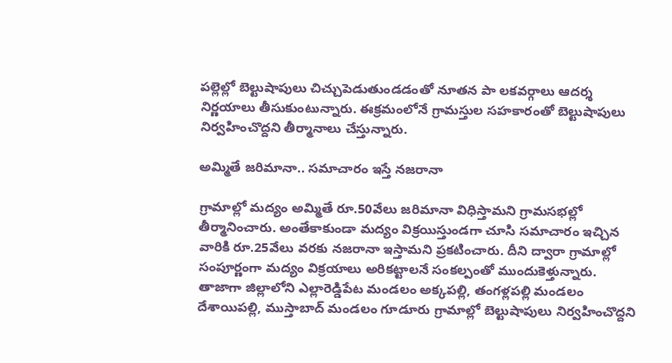పల్లెల్లో బెల్టుషాపులు చిచ్చుపెడుతుండడంతో నూతన పా లకవర్గాలు ఆదర్శ నిర్ణయాలు తీసుకుంటున్నారు. ఈక్రమంలోనే గ్రామస్తుల సహకారంతో బెల్టుషాపులు నిర్వహించొద్దని తీర్మానాలు చేస్తున్నారు.

అమ్మితే జరిమానా.. సమాచారం ఇస్తే నజరానా

గ్రామాల్లో మద్యం అమ్మితే రూ.50వేలు జరిమానా విధిస్తామని గ్రామసభల్లో తీర్మానించారు. అంతేకాకుండా మద్యం విక్రయిస్తుండగా చూసి సమాచారం ఇచ్చిన వారికి రూ.25వేలు వరకు నజరానా ఇస్తామని ప్రకటించారు. దీని ద్వారా గ్రామాల్లో సంపూర్ణంగా మద్యం విక్రయాలు అరికట్టాలనే సంకల్పంతో ముందుకెళ్తున్నారు. తాజాగా జిల్లాలోని ఎల్లారెడ్డిపేట మండలం అక్కపల్లి, తంగళ్లపల్లి మండలం దేశాయిపల్లి, ముస్తాబాద్‌ మండలం గూడూరు గ్రామాల్లో బెల్టుషాపులు నిర్వహించొద్దని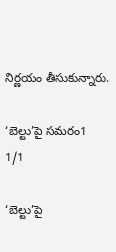నిర్ణయం తీసుకున్నారు.

‘బెల్టు’పై సమరం1
1/1

‘బెల్టు’పై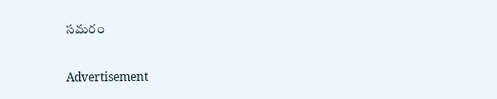సమరం

Advertisement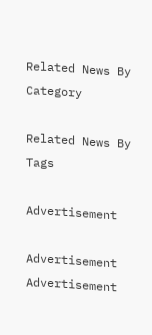Related News By Category

Related News By Tags

Advertisement

Advertisement
Advertisement